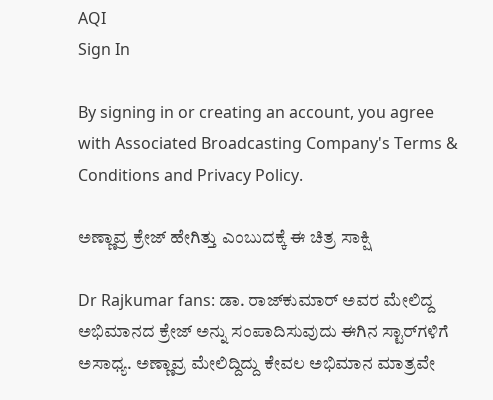AQI
Sign In

By signing in or creating an account, you agree with Associated Broadcasting Company's Terms & Conditions and Privacy Policy.

ಅಣ್ಣಾವ್ರ ಕ್ರೇಜ್ ಹೇಗಿತ್ತು ಎಂಬುದಕ್ಕೆ ಈ ಚಿತ್ರ ಸಾಕ್ಷಿ

Dr Rajkumar fans: ಡಾ. ರಾಜ್‌ಕುಮಾರ್ ಅವರ ಮೇಲಿದ್ದ ಅಭಿಮಾನದ ಕ್ರೇಜ್ ಅನ್ನು ಸಂಪಾದಿಸುವುದು ಈಗಿನ ಸ್ಟಾರ್‌ಗಳಿಗೆ ಅಸಾಧ್ಯ. ಅಣ್ಣಾವ್ರ ಮೇಲಿದ್ದಿದ್ದು ಕೇವಲ ಅಭಿಮಾನ ಮಾತ್ರವೇ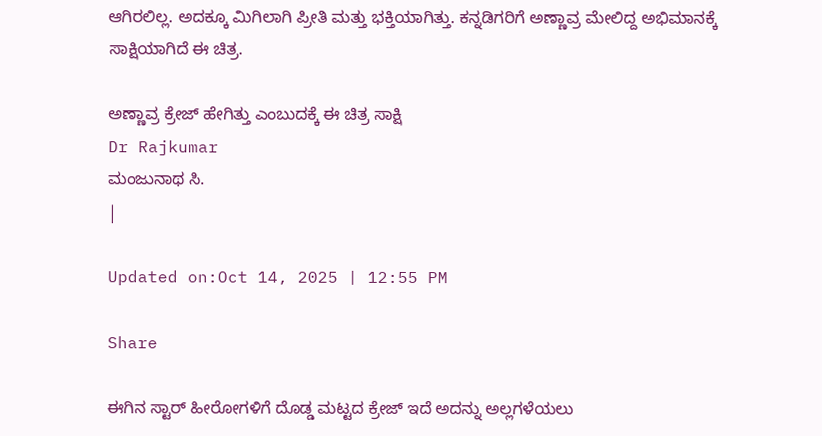ಆಗಿರಲಿಲ್ಲ. ಅದಕ್ಕೂ ಮಿಗಿಲಾಗಿ ಪ್ರೀತಿ ಮತ್ತು ಭಕ್ತಿಯಾಗಿತ್ತು. ಕನ್ನಡಿಗರಿಗೆ ಅಣ್ಣಾವ್ರ ಮೇಲಿದ್ದ ಅಭಿಮಾನಕ್ಕೆ ಸಾಕ್ಷಿಯಾಗಿದೆ ಈ ಚಿತ್ರ.

ಅಣ್ಣಾವ್ರ ಕ್ರೇಜ್ ಹೇಗಿತ್ತು ಎಂಬುದಕ್ಕೆ ಈ ಚಿತ್ರ ಸಾಕ್ಷಿ
Dr Rajkumar
ಮಂಜುನಾಥ ಸಿ.
|

Updated on:Oct 14, 2025 | 12:55 PM

Share

ಈಗಿನ ಸ್ಟಾರ್ ಹೀರೋಗಳಿಗೆ ದೊಡ್ಡ ಮಟ್ಟದ ಕ್ರೇಜ್ ಇದೆ ಅದನ್ನು ಅಲ್ಲಗಳೆಯಲು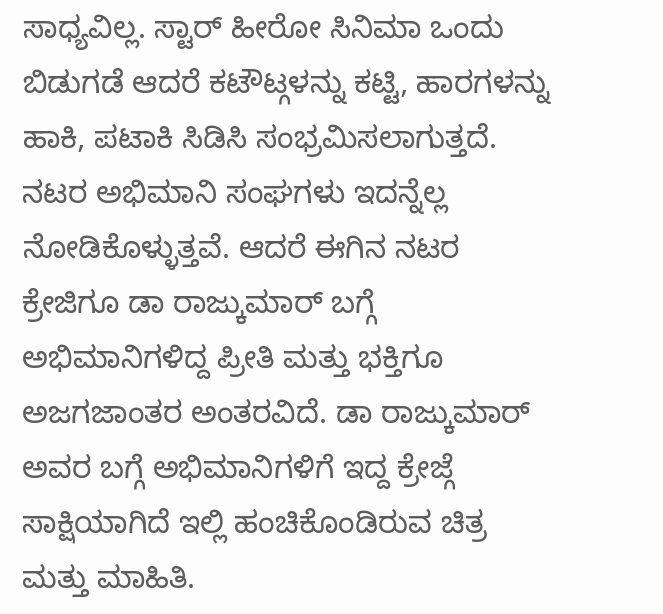ಸಾಧ್ಯವಿಲ್ಲ. ಸ್ಟಾರ್ ಹೀರೋ ಸಿನಿಮಾ ಒಂದು ಬಿಡುಗಡೆ ಆದರೆ ಕಟೌಟ್ಗಳನ್ನು ಕಟ್ಟಿ, ಹಾರಗಳನ್ನು ಹಾಕಿ, ಪಟಾಕಿ ಸಿಡಿಸಿ ಸಂಭ್ರಮಿಸಲಾಗುತ್ತದೆ. ನಟರ ಅಭಿಮಾನಿ ಸಂಘಗಳು ಇದನ್ನೆಲ್ಲ ನೋಡಿಕೊಳ್ಳುತ್ತವೆ. ಆದರೆ ಈಗಿನ ನಟರ ಕ್ರೇಜಿಗೂ ಡಾ ರಾಜ್ಕುಮಾರ್ ಬಗ್ಗೆ ಅಭಿಮಾನಿಗಳಿದ್ದ ಪ್ರೀತಿ ಮತ್ತು ಭಕ್ತಿಗೂ ಅಜಗಜಾಂತರ ಅಂತರವಿದೆ. ಡಾ ರಾಜ್ಕುಮಾರ್ ಅವರ ಬಗ್ಗೆ ಅಭಿಮಾನಿಗಳಿಗೆ ಇದ್ದ ಕ್ರೇಜ್ಗೆ ಸಾಕ್ಷಿಯಾಗಿದೆ ಇಲ್ಲಿ ಹಂಚಿಕೊಂಡಿರುವ ಚಿತ್ರ ಮತ್ತು ಮಾಹಿತಿ.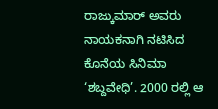ರಾಜ್ಕುಮಾರ್ ಅವರು ನಾಯಕನಾಗಿ ನಟಿಸಿದ ಕೊನೆಯ ಸಿನಿಮಾ ‘ಶಬ್ದವೇಧಿ’. 2000 ರಲ್ಲಿ ಆ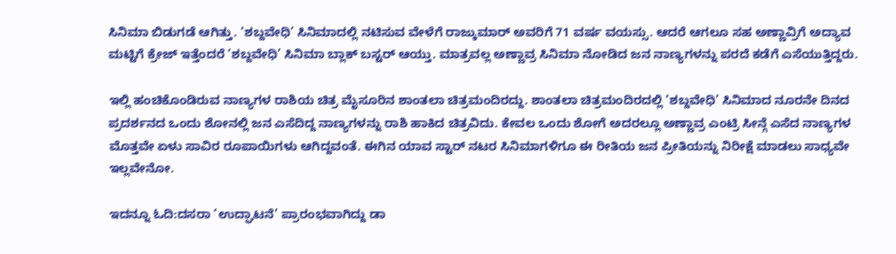ಸಿನಿಮಾ ಬಿಡುಗಡೆ ಆಗಿತ್ತು. ‘ಶಬ್ದವೇಧಿ’ ಸಿನಿಮಾದಲ್ಲಿ ನಟಿಸುವ ವೇಳೆಗೆ ರಾಜ್ಕುಮಾರ್ ಅವರಿಗೆ 71 ವರ್ಷ ವಯಸ್ಸು. ಆದರೆ ಆಗಲೂ ಸಹ ಅಣ್ಣಾವ್ರಿಗೆ ಅದ್ಯಾವ ಮಟ್ಟಿಗೆ ಕ್ರೇಜ್ ಇತ್ತೆಂದರೆ ‘ಶಬ್ದವೇಧಿ’ ಸಿನಿಮಾ ಬ್ಲಾಕ್ ಬಸ್ಟರ್ ಆಯ್ತು. ಮಾತ್ರವಲ್ಲ ಅಣ್ಣಾವ್ರ ಸಿನಿಮಾ ನೋಡಿದ ಜನ ನಾಣ್ಯಗಳನ್ನು ಪರದೆ ಕಡೆಗೆ ಎಸೆಯುತ್ತಿದ್ದರು.

ಇಲ್ಲಿ ಹಂಚಿಕೊಂಡಿರುವ ನಾಣ್ಯಗಳ ರಾಶಿಯ ಚಿತ್ರ ಮೈಸೂರಿನ ಶಾಂತಲಾ ಚಿತ್ರಮಂದಿರದ್ದು. ಶಾಂತಲಾ ಚಿತ್ರಮಂದಿರದಲ್ಲಿ ‘ಶಬ್ದವೇಧಿ’ ಸಿನಿಮಾದ ನೂರನೇ ದಿನದ ಪ್ರದರ್ಶನದ ಒಂದು ಶೋನಲ್ಲಿ ಜನ ಎಸೆದಿದ್ದ ನಾಣ್ಯಗಳನ್ನು ರಾಶಿ ಹಾಕಿದ ಚಿತ್ರವಿದು. ಕೇವಲ ಒಂದು ಶೋಗೆ ಅದರಲ್ಲೂ ಅಣ್ಣಾವ್ರ ಎಂಟ್ರಿ ಸೀನ್ಗೆ ಎಸೆದ ನಾಣ್ಯಗಳ ಮೊತ್ತವೇ ಏಳು ಸಾವಿರ ರೂಪಾಯಿಗಳು ಆಗಿದ್ದವಂತೆ. ಈಗಿನ ಯಾವ ಸ್ಟಾರ್ ನಟರ ಸಿನಿಮಾಗಳಿಗೂ ಈ ರೀತಿಯ ಜನ ಪ್ರೀತಿಯನ್ನು ನಿರೀಕ್ಷೆ ಮಾಡಲು ಸಾಧ್ಯವೇ ಇಲ್ಲವೇನೋ.

ಇದನ್ನೂ ಓದಿ:ದಸರಾ ‘ಉದ್ಘಾಟನೆ’ ಪ್ರಾರಂಭವಾಗಿದ್ದು ಡಾ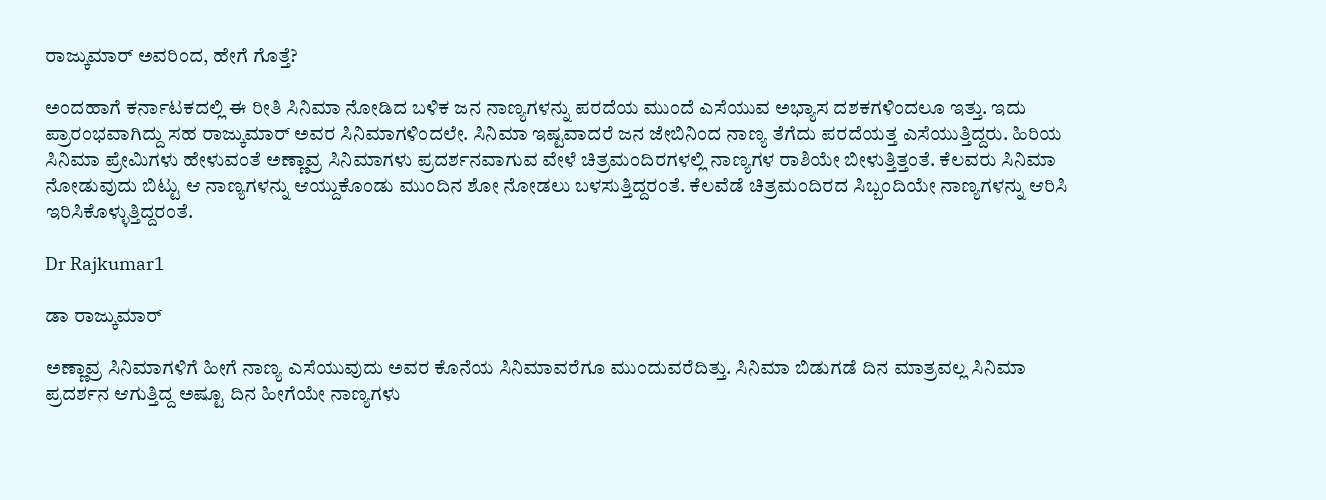ರಾಜ್ಕುಮಾರ್ ಅವರಿಂದ, ಹೇಗೆ ಗೊತ್ತೆ?

ಅಂದಹಾಗೆ ಕರ್ನಾಟಕದಲ್ಲಿ ಈ ರೀತಿ ಸಿನಿಮಾ ನೋಡಿದ ಬಳಿಕ ಜನ ನಾಣ್ಯಗಳನ್ನು ಪರದೆಯ ಮುಂದೆ ಎಸೆಯುವ ಅಭ್ಯಾಸ ದಶಕಗಳಿಂದಲೂ ಇತ್ತು. ಇದು ಪ್ರಾರಂಭವಾಗಿದ್ದು ಸಹ ರಾಜ್ಕುಮಾರ್ ಅವರ ಸಿನಿಮಾಗಳಿಂದಲೇ. ಸಿನಿಮಾ ಇಷ್ಟವಾದರೆ ಜನ ಜೇಬಿನಿಂದ ನಾಣ್ಯ ತೆಗೆದು ಪರದೆಯತ್ತ ಎಸೆಯುತ್ತಿದ್ದರು. ಹಿರಿಯ ಸಿನಿಮಾ ಪ್ರೇಮಿಗಳು ಹೇಳುವಂತೆ ಅಣ್ಣಾವ್ರ ಸಿನಿಮಾಗಳು ಪ್ರದರ್ಶನವಾಗುವ ವೇಳೆ ಚಿತ್ರಮಂದಿರಗಳಲ್ಲಿ ನಾಣ್ಯಗಳ ರಾಶಿಯೇ ಬೀಳುತ್ತಿತ್ತಂತೆ. ಕೆಲವರು ಸಿನಿಮಾ ನೋಡುವುದು ಬಿಟ್ಟು ಆ ನಾಣ್ಯಗಳನ್ನು ಆಯ್ದುಕೊಂಡು ಮುಂದಿನ ಶೋ ನೋಡಲು ಬಳಸುತ್ತಿದ್ದರಂತೆ. ಕೆಲವೆಡೆ ಚಿತ್ರಮಂದಿರದ ಸಿಬ್ಬಂದಿಯೇ ನಾಣ್ಯಗಳನ್ನು ಆರಿಸಿ ಇರಿಸಿಕೊಳ್ಳುತ್ತಿದ್ದರಂತೆ.

Dr Rajkumar1

ಡಾ ರಾಜ್ಕುಮಾರ್

ಅಣ್ಣಾವ್ರ ಸಿನಿಮಾಗಳಿಗೆ ಹೀಗೆ ನಾಣ್ಯ ಎಸೆಯುವುದು ಅವರ ಕೊನೆಯ ಸಿನಿಮಾವರೆಗೂ ಮುಂದುವರೆದಿತ್ತು. ಸಿನಿಮಾ ಬಿಡುಗಡೆ ದಿನ ಮಾತ್ರವಲ್ಲ ಸಿನಿಮಾ ಪ್ರದರ್ಶನ ಆಗುತ್ತಿದ್ದ ಅಷ್ಟೂ ದಿನ ಹೀಗೆಯೇ ನಾಣ್ಯಗಳು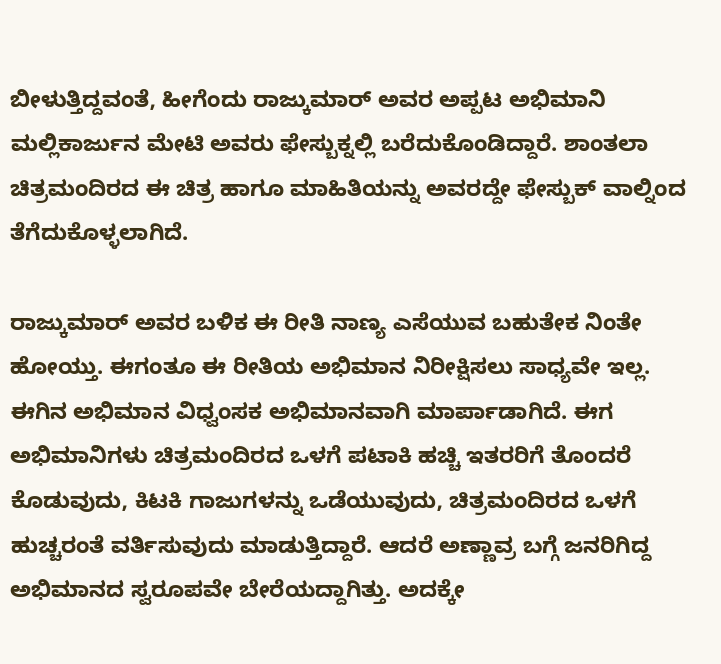ಬೀಳುತ್ತಿದ್ದವಂತೆ, ಹೀಗೆಂದು ರಾಜ್ಕುಮಾರ್ ಅವರ ಅಪ್ಪಟ ಅಭಿಮಾನಿ ಮಲ್ಲಿಕಾರ್ಜುನ ಮೇಟಿ ಅವರು ಫೇಸ್ಬುಕ್ನಲ್ಲಿ ಬರೆದುಕೊಂಡಿದ್ದಾರೆ. ಶಾಂತಲಾ ಚಿತ್ರಮಂದಿರದ ಈ ಚಿತ್ರ ಹಾಗೂ ಮಾಹಿತಿಯನ್ನು ಅವರದ್ದೇ ಫೇಸ್ಬುಕ್ ವಾಲ್ನಿಂದ ತೆಗೆದುಕೊಳ್ಳಲಾಗಿದೆ.

ರಾಜ್ಕುಮಾರ್ ಅವರ ಬಳಿಕ ಈ ರೀತಿ ನಾಣ್ಯ ಎಸೆಯುವ ಬಹುತೇಕ ನಿಂತೇ ಹೋಯ್ತು. ಈಗಂತೂ ಈ ರೀತಿಯ ಅಭಿಮಾನ ನಿರೀಕ್ಷಿಸಲು ಸಾಧ್ಯವೇ ಇಲ್ಲ. ಈಗಿನ ಅಭಿಮಾನ ವಿಧ್ವಂಸಕ ಅಭಿಮಾನವಾಗಿ ಮಾರ್ಪಾಡಾಗಿದೆ. ಈಗ ಅಭಿಮಾನಿಗಳು ಚಿತ್ರಮಂದಿರದ ಒಳಗೆ ಪಟಾಕಿ ಹಚ್ಚಿ ಇತರರಿಗೆ ತೊಂದರೆ ಕೊಡುವುದು, ಕಿಟಕಿ ಗಾಜುಗಳನ್ನು ಒಡೆಯುವುದು, ಚಿತ್ರಮಂದಿರದ ಒಳಗೆ ಹುಚ್ಚರಂತೆ ವರ್ತಿಸುವುದು ಮಾಡುತ್ತಿದ್ದಾರೆ. ಆದರೆ ಅಣ್ಣಾವ್ರ ಬಗ್ಗೆ ಜನರಿಗಿದ್ದ ಅಭಿಮಾನದ ಸ್ವರೂಪವೇ ಬೇರೆಯದ್ದಾಗಿತ್ತು. ಅದಕ್ಕೇ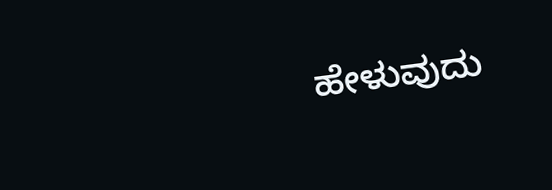ಹೇಳುವುದು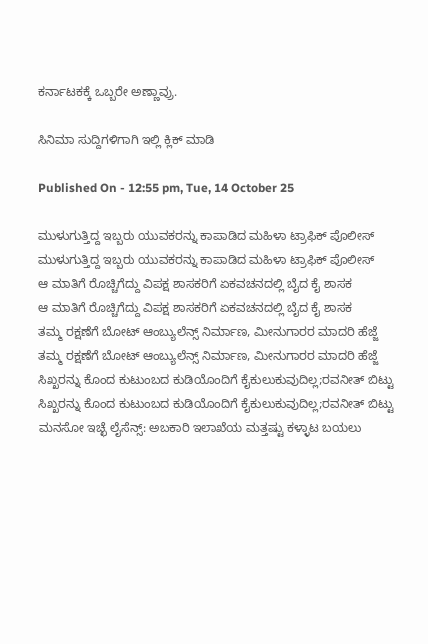ಕರ್ನಾಟಕಕ್ಕೆ ಒಬ್ಬರೇ ಅಣ್ಣಾವ್ರು.

ಸಿನಿಮಾ ಸುದ್ದಿಗಳಿಗಾಗಿ ಇಲ್ಲಿ ಕ್ಲಿಕ್ ಮಾಡಿ

Published On - 12:55 pm, Tue, 14 October 25

ಮುಳುಗುತ್ತಿದ್ದ ಇಬ್ಬರು ಯುವಕರನ್ನು ಕಾಪಾಡಿದ ಮಹಿಳಾ ಟ್ರಾಫಿಕ್ ಪೊಲೀಸ್
ಮುಳುಗುತ್ತಿದ್ದ ಇಬ್ಬರು ಯುವಕರನ್ನು ಕಾಪಾಡಿದ ಮಹಿಳಾ ಟ್ರಾಫಿಕ್ ಪೊಲೀಸ್
ಆ ಮಾತಿಗೆ ರೊಚ್ಚಿಗೆದ್ದು ವಿಪಕ್ಷ ಶಾಸಕರಿಗೆ ಏಕವಚನದಲ್ಲಿ ಬೈದ ಕೈ ಶಾಸಕ
ಆ ಮಾತಿಗೆ ರೊಚ್ಚಿಗೆದ್ದು ವಿಪಕ್ಷ ಶಾಸಕರಿಗೆ ಏಕವಚನದಲ್ಲಿ ಬೈದ ಕೈ ಶಾಸಕ
ತಮ್ಮ‌ ರಕ್ಷಣೆಗೆ ಬೋಟ್ ಆಂಬ್ಯುಲೆನ್ಸ್ ನಿರ್ಮಾಣ, ಮೀನುಗಾರರ ಮಾದರಿ ಹೆಜ್ಜೆ
ತಮ್ಮ‌ ರಕ್ಷಣೆಗೆ ಬೋಟ್ ಆಂಬ್ಯುಲೆನ್ಸ್ ನಿರ್ಮಾಣ, ಮೀನುಗಾರರ ಮಾದರಿ ಹೆಜ್ಜೆ
ಸಿಖ್ಖರನ್ನು ಕೊಂದ ಕುಟುಂಬದ ಕುಡಿಯೊಂದಿಗೆ ಕೈಕುಲುಕುವುದಿಲ್ಲ;ರವನೀತ್ ಬಿಟ್ಟು
ಸಿಖ್ಖರನ್ನು ಕೊಂದ ಕುಟುಂಬದ ಕುಡಿಯೊಂದಿಗೆ ಕೈಕುಲುಕುವುದಿಲ್ಲ;ರವನೀತ್ ಬಿಟ್ಟು
ಮನಸೋ ಇಚ್ಛೆ ಲೈಸೆನ್ಸ್: ಅಬಕಾರಿ ಇಲಾಖೆಯ ಮತ್ತಷ್ಟು ಕಳ್ಳಾಟ ಬಯಲು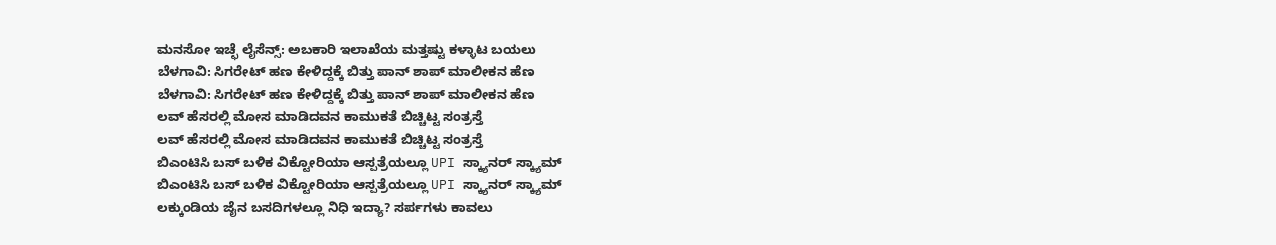ಮನಸೋ ಇಚ್ಛೆ ಲೈಸೆನ್ಸ್: ಅಬಕಾರಿ ಇಲಾಖೆಯ ಮತ್ತಷ್ಟು ಕಳ್ಳಾಟ ಬಯಲು
ಬೆಳಗಾವಿ: ಸಿಗರೇಟ್ ಹಣ ಕೇಳಿದ್ದಕ್ಕೆ ಬಿತ್ತು ಪಾನ್ ಶಾಪ್ ಮಾಲೀಕನ ಹೆಣ
ಬೆಳಗಾವಿ: ಸಿಗರೇಟ್ ಹಣ ಕೇಳಿದ್ದಕ್ಕೆ ಬಿತ್ತು ಪಾನ್ ಶಾಪ್ ಮಾಲೀಕನ ಹೆಣ
ಲವ್ ಹೆಸರಲ್ಲಿ ಮೋಸ ಮಾಡಿದವನ ಕಾಮುಕತೆ ಬಿಚ್ಚಿಟ್ಟ ಸಂತ್ರಸ್ತೆ
ಲವ್ ಹೆಸರಲ್ಲಿ ಮೋಸ ಮಾಡಿದವನ ಕಾಮುಕತೆ ಬಿಚ್ಚಿಟ್ಟ ಸಂತ್ರಸ್ತೆ
ಬಿಎಂಟಿಸಿ ಬಸ್ ಬಳಿಕ ವಿಕ್ಟೋರಿಯಾ ಆಸ್ಪತ್ರೆಯಲ್ಲೂ UPI ಸ್ಕ್ಯಾನರ್ ಸ್ಕ್ಯಾಮ್
ಬಿಎಂಟಿಸಿ ಬಸ್ ಬಳಿಕ ವಿಕ್ಟೋರಿಯಾ ಆಸ್ಪತ್ರೆಯಲ್ಲೂ UPI ಸ್ಕ್ಯಾನರ್ ಸ್ಕ್ಯಾಮ್
ಲಕ್ಕುಂಡಿಯ ಜೈನ ಬಸದಿಗಳಲ್ಲೂ ನಿಧಿ ಇದ್ಯಾ? ಸರ್ಪಗಳು ಕಾವಲು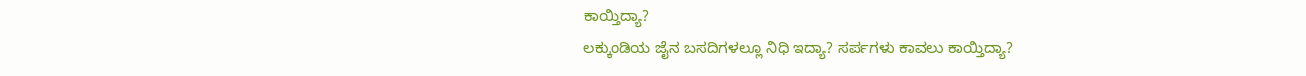ಕಾಯ್ತಿದ್ಯಾ?
ಲಕ್ಕುಂಡಿಯ ಜೈನ ಬಸದಿಗಳಲ್ಲೂ ನಿಧಿ ಇದ್ಯಾ? ಸರ್ಪಗಳು ಕಾವಲು ಕಾಯ್ತಿದ್ಯಾ?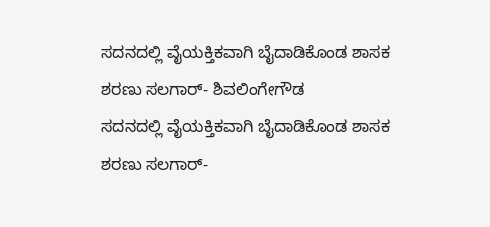ಸದನದಲ್ಲಿ ವೈಯಕ್ತಿಕವಾಗಿ ಬೈದಾಡಿಕೊಂಡ ಶಾಸಕ ಶರಣು ಸಲಗಾರ್- ಶಿವಲಿಂಗೇಗೌಡ
ಸದನದಲ್ಲಿ ವೈಯಕ್ತಿಕವಾಗಿ ಬೈದಾಡಿಕೊಂಡ ಶಾಸಕ ಶರಣು ಸಲಗಾರ್-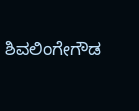ಶಿವಲಿಂಗೇಗೌಡ